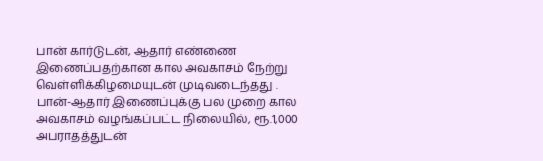பான் கார்டுடன், ஆதார் எண்ணை இணைப்பதற்கான கால அவகாசம் நேற்று வெள்ளிக்கிழமையுடன் முடிவடைந்தது .
பான்-ஆதார் இணைப்புக்கு பல முறை கால அவகாசம் வழங்கப்பட்ட நிலையில், ரூ.1,000 அபராதத்துடன்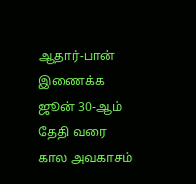ஆதார்-பான் இணைக்க ஜூன் 30-ஆம் தேதி வரை கால அவகாசம்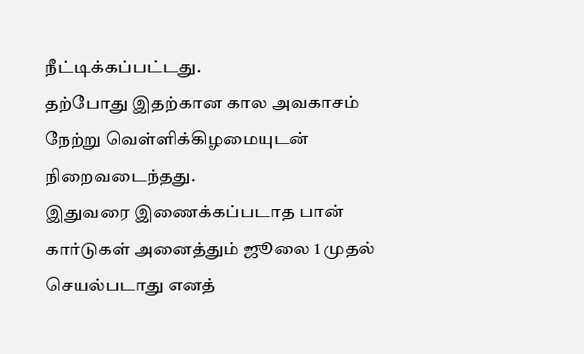நீட்டிக்கப்பட்டது.
தற்போது இதற்கான கால அவகாசம் நேற்று வெள்ளிக்கிழமையுடன் நிறைவடைந்தது.
இதுவரை இணைக்கப்படாத பான் கார்டுகள் அனைத்தும் ஜூலை 1 முதல் செயல்படாது எனத்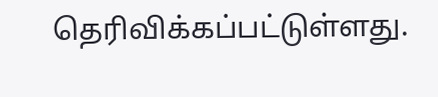தெரிவிக்கப்பட்டுள்ளது.